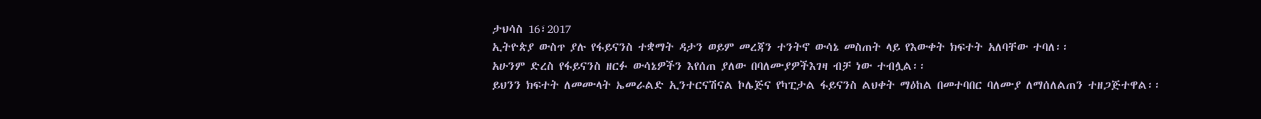ታህሳስ 16፣2017
ኢትዮጵያ ውስጥ ያሉ የፋይናንስ ተቋማት ዳታን ወይም መረጃን ተንትኖ ውሳኔ መስጠት ላይ የእውቀት ክፍተት አለባቸው ተባለ፡፡
አሁንም ድረስ የፋይናንስ ዘርፉ ውሳኔዎችን እየሰጠ ያለው በባለሙያዎችእገዛ ብቻ ነው ተብሏል፡፡
ይህንን ክፍተት ለመሙላት ኤመራልድ ኢንተርናሽናል ኮሌጅና የካፒታል ፋይናንስ ልህቀት ማዕከል በመተባበር ባለሙያ ለማሰለልጠን ተዘጋጅተዋል፡፡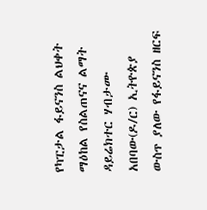የካፒታል ፋይናንስ ልህቀት ማዕከል የስልጠናና ልማት ዳይሬክተር ሃብታሙ አበባው(ዶ/ር) ኢትዮጵያ ውስጥ ያለው የፋይናንስ ዘርፍ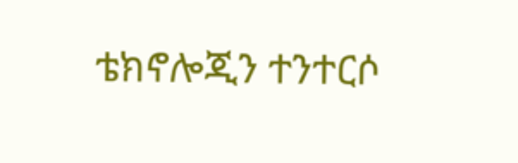ቴክኖሎጂን ተንተርሶ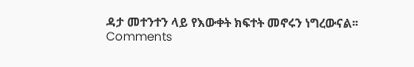ዳታ መተንተን ላይ የእውቀት ክፍተት መኖሩን ነግረውናል፡፡
Comments